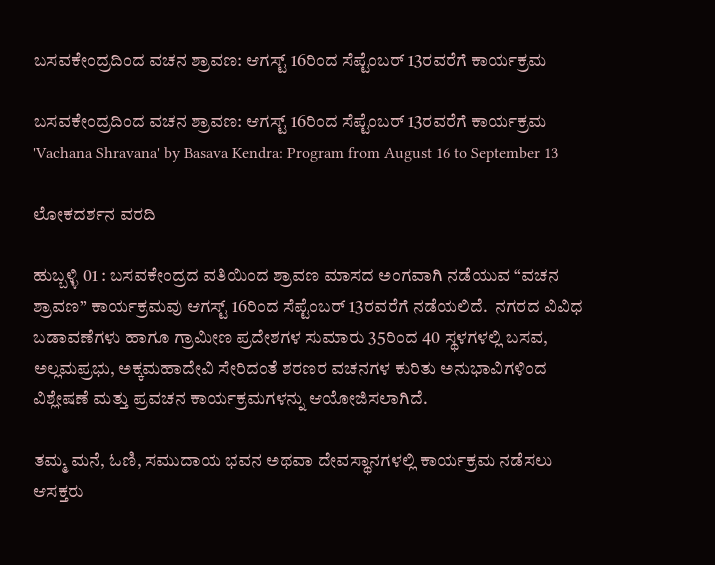ಬಸವಕೇಂದ್ರದಿಂದ ವಚನ ಶ್ರಾವಣ: ಆಗಸ್ಟ್‌ 16ರಿಂದ ಸೆಪ್ಟೆಂಬರ್ 13ರವರೆಗೆ ಕಾರ್ಯಕ್ರಮ

ಬಸವಕೇಂದ್ರದಿಂದ ವಚನ ಶ್ರಾವಣ: ಆಗಸ್ಟ್‌ 16ರಿಂದ ಸೆಪ್ಟೆಂಬರ್ 13ರವರೆಗೆ ಕಾರ್ಯಕ್ರಮ  'Vachana Shravana' by Basava Kendra: Program from August 16 to September 13

ಲೋಕದರ್ಶನ ವರದಿ

ಹುಬ್ಬಳ್ಳಿ 01 : ಬಸವಕೇಂದ್ರದ ವತಿಯಿಂದ ಶ್ರಾವಣ ಮಾಸದ ಅಂಗವಾಗಿ ನಡೆಯುವ “ವಚನ ಶ್ರಾವಣ” ಕಾರ್ಯಕ್ರಮವು ಆಗಸ್ಟ್‌ 16ರಿಂದ ಸೆಪ್ಟೆಂಬರ್ 13ರವರೆಗೆ ನಡೆಯಲಿದೆ.  ನಗರದ ವಿವಿಧ ಬಡಾವಣೆಗಳು ಹಾಗೂ ಗ್ರಾಮೀಣ ಪ್ರದೇಶಗಳ ಸುಮಾರು 35ರಿಂದ 40 ಸ್ಥಳಗಳಲ್ಲಿ ಬಸವ, ಅಲ್ಲಮಪ್ರಭು, ಅಕ್ಕಮಹಾದೇವಿ ಸೇರಿದಂತೆ ಶರಣರ ವಚನಗಳ ಕುರಿತು ಅನುಭಾವಿಗಳಿಂದ ವಿಶ್ಲೇಷಣೆ ಮತ್ತು ಪ್ರವಚನ ಕಾರ್ಯಕ್ರಮಗಳನ್ನು ಆಯೋಜಿಸಲಾಗಿದೆ.

ತಮ್ಮ ಮನೆ, ಓಣಿ, ಸಮುದಾಯ ಭವನ ಅಥವಾ ದೇವಸ್ಥಾನಗಳಲ್ಲಿ ಕಾರ್ಯಕ್ರಮ ನಡೆಸಲು ಆಸಕ್ತರು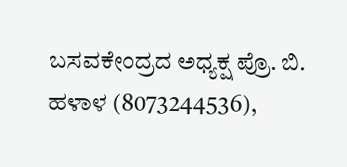ಬಸವಕೇಂದ್ರದ ಅಧ್ಯಕ್ಷ ಪ್ರೊ. ಬಿ. ಹಳಾಳ (8073244536),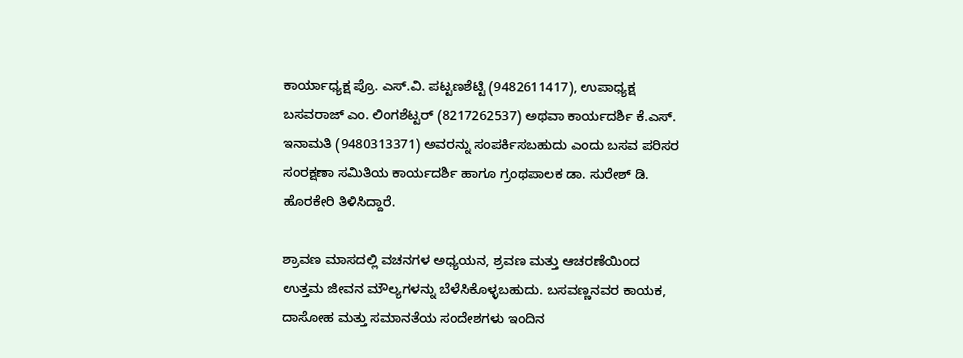ಕಾರ್ಯಾಧ್ಯಕ್ಷ ಪ್ರೊ. ಎಸ್‌.ವಿ. ಪಟ್ಟಣಶೆಟ್ಟಿ (9482611417), ಉಪಾಧ್ಯಕ್ಷ ಬಸವರಾಜ್ ಎಂ. ಲಿಂಗಶೆಟ್ಟರ್ (8217262537) ಅಥವಾ ಕಾರ್ಯದರ್ಶಿ ಕೆ.ಎಸ್‌. ಇನಾಮತಿ (9480313371) ಅವರನ್ನು ಸಂಪರ್ಕಿಸಬಹುದು ಎಂದು ಬಸವ ಪರಿಸರ ಸಂರಕ್ಷಣಾ ಸಮಿತಿಯ ಕಾರ್ಯದರ್ಶಿ ಹಾಗೂ ಗ್ರಂಥಪಾಲಕ ಡಾ. ಸುರೇಶ್ ಡಿ. ಹೊರಕೇರಿ ತಿಳಿಸಿದ್ದಾರೆ.

ಶ್ರಾವಣ ಮಾಸದಲ್ಲಿ ವಚನಗಳ ಅಧ್ಯಯನ, ಶ್ರವಣ ಮತ್ತು ಆಚರಣೆಯಿಂದ ಉತ್ತಮ ಜೀವನ ಮೌಲ್ಯಗಳನ್ನು ಬೆಳೆಸಿಕೊಳ್ಳಬಹುದು. ಬಸವಣ್ಣನವರ ಕಾಯಕ, ದಾಸೋಹ ಮತ್ತು ಸಮಾನತೆಯ ಸಂದೇಶಗಳು ಇಂದಿನ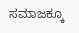ಸಮಾಜಕ್ಕೂ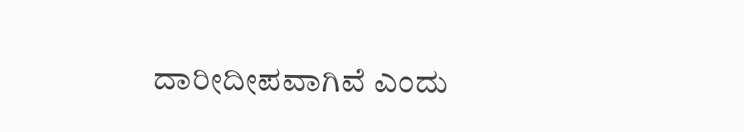ದಾರೀದೀಪವಾಗಿವೆ ಎಂದು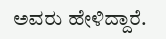ಅವರು ಹೇಳಿದ್ದಾರೆ.